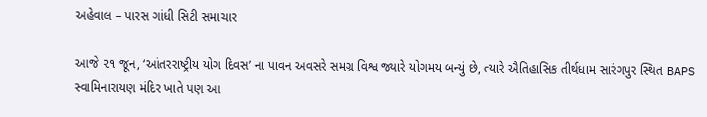અહેવાલ – પારસ ગાંધી સિટી સમાચાર

આજે ૨૧ જૂન, ‘આંતરરાષ્ટ્રીય યોગ દિવસ’ ના પાવન અવસરે સમગ્ર વિશ્વ જ્યારે યોગમય બન્યું છે, ત્યારે ઐતિહાસિક તીર્થધામ સારંગપુર સ્થિત BAPS સ્વામિનારાયણ મંદિર ખાતે પણ આ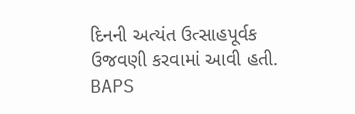દિનની અત્યંત ઉત્સાહપૂર્વક ઉજવણી કરવામાં આવી હતી. BAPS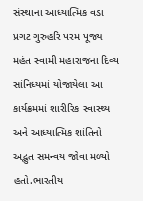સંસ્થાના આધ્યાત્મિક વડા પ્રગટ ગુરુહરિ પરમ પૂજ્ય મહંત સ્વામી મહારાજના દિવ્ય સાંનિધ્યમાં યોજાયેલા આ કાર્યક્રમમાં શારીરિક સ્વાસ્થ્ય અને આધ્યાત્મિક શાંતિનો અદ્ભુત સમન્વય જોવા મળ્યો હતો.ભારતીય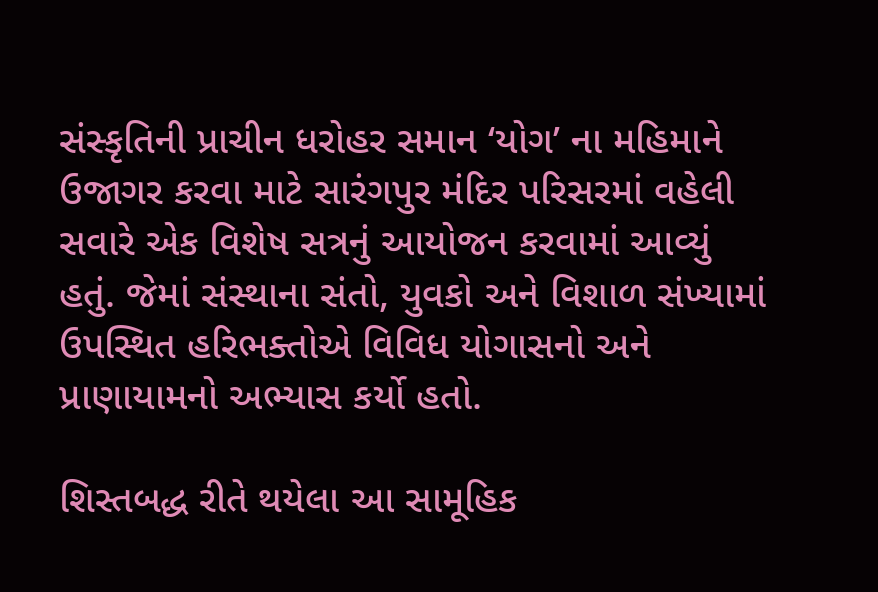સંસ્કૃતિની પ્રાચીન ધરોહર સમાન ‘યોગ’ ના મહિમાને ઉજાગર કરવા માટે સારંગપુર મંદિર પરિસરમાં વહેલી સવારે એક વિશેષ સત્રનું આયોજન કરવામાં આવ્યું હતું. જેમાં સંસ્થાના સંતો, યુવકો અને વિશાળ સંખ્યામાં ઉપસ્થિત હરિભક્તોએ વિવિધ યોગાસનો અને પ્રાણાયામનો અભ્યાસ કર્યો હતો.

શિસ્તબદ્ધ રીતે થયેલા આ સામૂહિક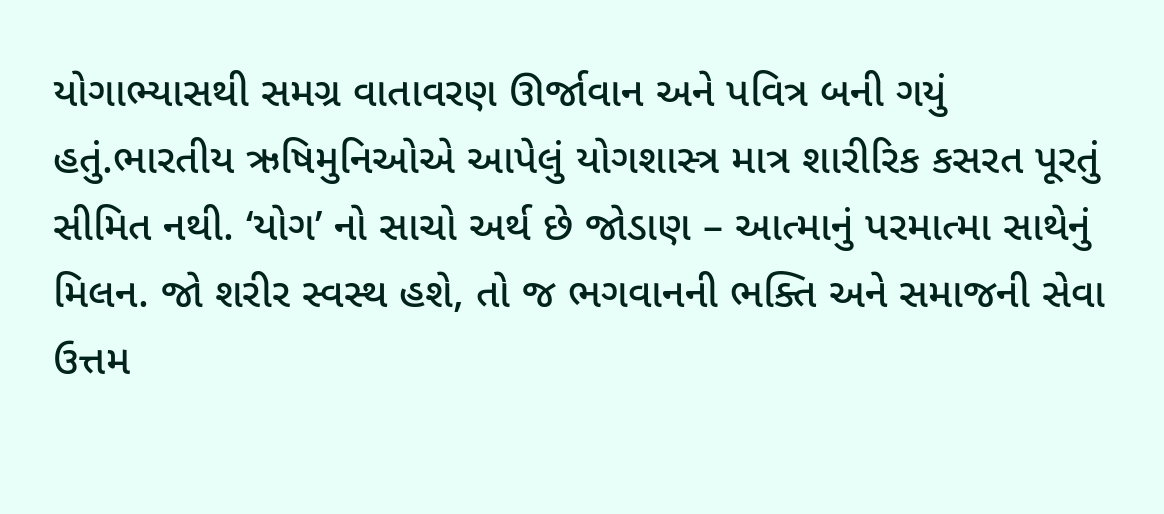યોગાભ્યાસથી સમગ્ર વાતાવરણ ઊર્જાવાન અને પવિત્ર બની ગયું હતું.ભારતીય ઋષિમુનિઓએ આપેલું યોગશાસ્ત્ર માત્ર શારીરિક કસરત પૂરતું સીમિત નથી. ‘યોગ’ નો સાચો અર્થ છે જોડાણ – આત્માનું પરમાત્મા સાથેનું મિલન. જો શરીર સ્વસ્થ હશે, તો જ ભગવાનની ભક્તિ અને સમાજની સેવા ઉત્તમ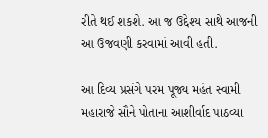રીતે થઈ શકશે. આ જ ઉદ્દેશ્ય સાથે આજની આ ઉજવણી કરવામાં આવી હતી.

આ દિવ્ય પ્રસંગે પરમ પૂજ્ય મહંત સ્વામી મહારાજે સૌને પોતાના આશીર્વાદ પાઠવ્યા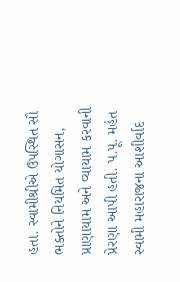હતા. સ્વામીશ્રીએ ઉપસ્થિત સૌ ભક્તોને નિયમિત યોગાસન, પ્રાણાયામ અને વ્યાયામ કરવાની પ્રેરણા આપી હતી. પ.પૂ. મહંત સ્વામી મહારાજના આશીર્વાદ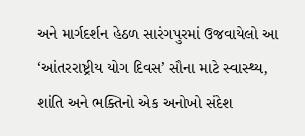અને માર્ગદર્શન હેઠળ સારંગપુરમાં ઉજવાયેલો આ ‘આંતરરાષ્ટ્રીય યોગ દિવસ’ સૌના માટે સ્વાસ્થ્ય, શાંતિ અને ભક્તિનો એક અનોખો સંદેશ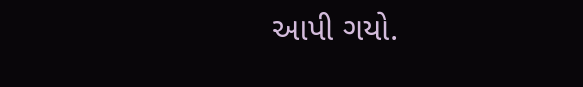આપી ગયો.